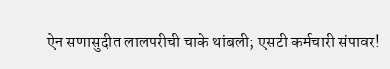ऐन सणासुदीत लालपरीची चाके थांबली; एसटी कर्मचारी संपावर!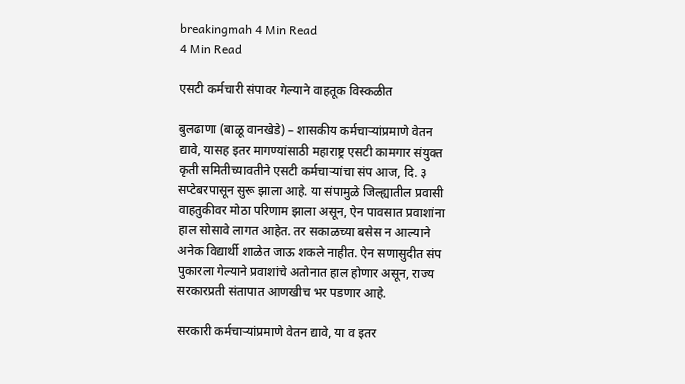breakingmah 4 Min Read
4 Min Read

एसटी कर्मचारी संपावर गेल्याने वाहतूक विस्कळीत

बुलढाणा (बाळू वानखेडे) – शासकीय कर्मचार्‍यांप्रमाणे वेतन द्यावे, यासह इतर मागण्यांसाठी महाराष्ट्र एसटी कामगार संयुक्त कृती समितीच्यावतीने एसटी कर्मचार्‍यांचा संप आज, दि. ३ सप्टेबरपासून सुरू झाला आहे. या संपामुळे जिल्ह्यातील प्रवासी वाहतुकीवर मोठा परिणाम झाला असून, ऐन पावसात प्रवाशांना हाल सोसावे लागत आहेत. तर सकाळच्या बसेस न आल्याने अनेक विद्यार्थी शाळेत जाऊ शकले नाहीत. ऐन सणासुदीत संप पुकारला गेल्याने प्रवाशांचे अतोनात हाल होणार असून, राज्य सरकारप्रती संतापात आणखीच भर पडणार आहे.

सरकारी कर्मचार्‍यांप्रमाणे वेतन द्यावे, या व इतर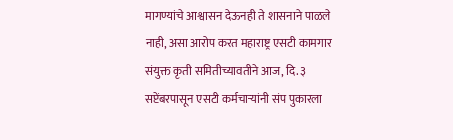मागण्यांचे आश्वासन देऊनही ते शासनाने पाळले नाही, असा आरोप करत महाराष्ट्र एसटी कामगार संयुक्त कृती समितीच्यावतीने आज, दि. ३ सप्टेंबरपासून एसटी कर्मचार्‍यांनी संप पुकारला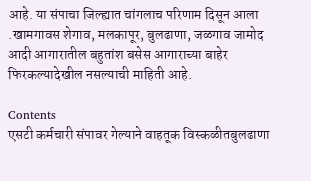आहे. या संपाचा जिल्ह्यात चांगलाच परिणाम दिसून आला .खामगावस शेगाव, मलकापूर, बुलढाणा, जळगाव जामोद आदी आगारातील बहुतांश बसेस आगाराच्या बाहेर फिरकल्यादेखील नसल्याची माहिती आहे.

Contents
एसटी कर्मचारी संपावर गेल्याने वाहतूक विस्कळीतबुलढाणा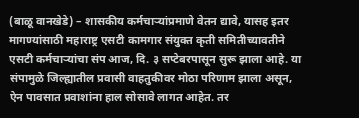(बाळू वानखेडे) – शासकीय कर्मचार्‍यांप्रमाणे वेतन द्यावे, यासह इतर मागण्यांसाठी महाराष्ट्र एसटी कामगार संयुक्त कृती समितीच्यावतीने एसटी कर्मचार्‍यांचा संप आज, दि. ३ सप्टेबरपासून सुरू झाला आहे. या संपामुळे जिल्ह्यातील प्रवासी वाहतुकीवर मोठा परिणाम झाला असून, ऐन पावसात प्रवाशांना हाल सोसावे लागत आहेत. तर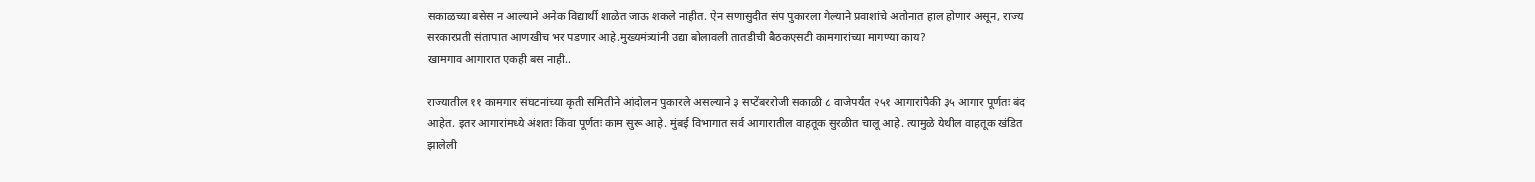सकाळच्या बसेस न आल्याने अनेक विद्यार्थी शाळेत जाऊ शकले नाहीत. ऐन सणासुदीत संप पुकारला गेल्याने प्रवाशांचे अतोनात हाल होणार असून, राज्य सरकारप्रती संतापात आणखीच भर पडणार आहे.मुख्यमंत्र्यांनी उद्या बोलावली तातडीची बैठकएसटी कामगारांच्या मागण्या काय?
खामगाव आगारात एकही बस नाही..

राज्यातील ११ कामगार संघटनांच्या कृती समितीने आंदोलन पुकारले असल्याने ३ सप्टेंबररोजी सकाळी ८ वाजेपर्यंत २५१ आगारांपैकी ३५ आगार पूर्णतः बंद आहेत. इतर आगारांमध्ये अंशतः किंवा पूर्णतः काम सुरू आहे. मुंबई विभागात सर्व आगारातील वाहतूक सुरळीत चालू आहे. त्यामुळे येथील वाहतूक खंडित झालेली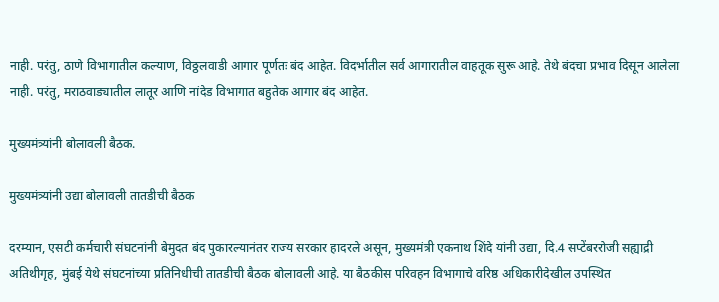नाही. परंतु, ठाणे विभागातील कल्याण, विठ्ठलवाडी आगार पूर्णतः बंद आहेत. विदर्भातील सर्व आगारातील वाहतूक सुरू आहे. तेथे बंदचा प्रभाव दिसून आलेला नाही. परंतु, मराठवाड्यातील लातूर आणि नांदेड विभागात बहुतेक आगार बंद आहेत.

मुख्यमंत्र्यांनी बोलावली बैठक.

मुख्यमंत्र्यांनी उद्या बोलावली तातडीची बैठक

दरम्यान, एसटी कर्मचारी संघटनांनी बेमुदत बंद पुकारल्यानंतर राज्य सरकार हादरले असून, मुख्यमंत्री एकनाथ शिंदे यांनी उद्या, दि.4 सप्टेंबररोजी सह्याद्री अतिथीगृह, मुंबई येथे संघटनांच्या प्रतिनिधीची तातडीची बैठक बोलावली आहे. या बैठकीस परिवहन विभागाचे वरिष्ठ अधिकारीदेखील उपस्थित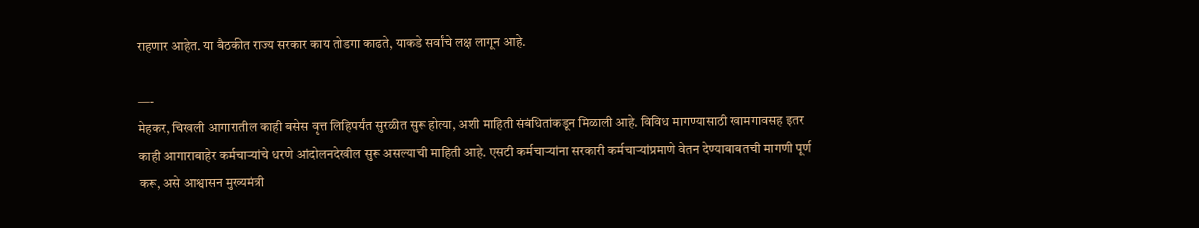राहणार आहेत. या बैठकीत राज्य सरकार काय तोडगा काढते, याकडे सर्वांचे लक्ष लागून आहे.

—-
मेहकर, चिखली आगारातील काही बसेस वृत्त लिहिपर्यंत सुरळीत सुरू होत्या, अशी माहिती संबंधितांकडून मिळाली आहे. विविध मागण्यासाठी खामगावसह इतर काही आगाराबाहेर कर्मचार्‍यांचे धरणे आंदोलनदेखील सुरू असल्याची माहिती आहे. एसटी कर्मचार्‍यांना सरकारी कर्मचार्‍यांप्रमाणे वेतन देण्याबाबतची मागणी पूर्ण करू, असे आश्वासन मुख्यमंत्री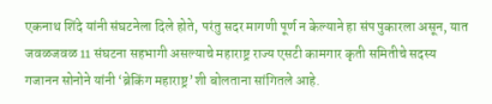एकनाथ शिंदे यांनी संघटनेला दिले होते, परंतु सदर मागणी पूर्ण न केल्याने हा संप पुकारला असून, यात जवळजवळ 11 संघटना सहभागी असल्याचे महाराष्ट्र राज्य एसटी कामगार कृती समितीचे सदस्य गजानन सोनोने यांनी ‘ब्रेकिंग महाराष्ट्र’शी बोलताना सांगितले आहे.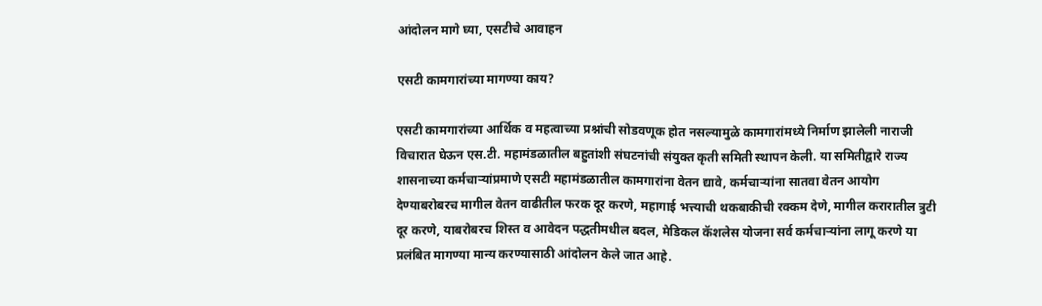आंदोलन मागे घ्या, एसटीचे आवाहन

एसटी कामगारांच्या मागण्या काय?

एसटी कामगारांच्या आर्थिक व महत्वाच्या प्रश्नांची सोडवणूक होत नसल्यामुळे कामगारांमध्ये निर्माण झालेली नाराजी विचारात घेऊन एस.टी. महामंडळातील बहुतांशी संघटनांची संयुक्त कृती समिती स्थापन केली. या समितीद्वारे राज्य शासनाच्या कर्मचाऱ्यांप्रमाणे एसटी महामंडळातील कामगारांना वेतन द्यावे, कर्मचाऱ्यांना सातवा वेतन आयोग देण्याबरोबरच मागील वेतन वाढीतील फरक दूर करणे, महागाई भत्त्याची थकबाकीची रक्कम देणे, मागील करारातील त्रुटी दूर करणे, याबरोबरच शिस्त व आवेदन पद्धतीमधील बदल, मेडिकल कॅशलेस योजना सर्व कर्मचाऱ्यांना लागू करणे या प्रलंबित मागण्या मान्य करण्यासाठी आंदोलन केले जात आहे.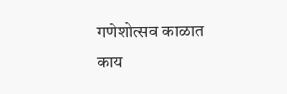गणेशोत्सव काळात काय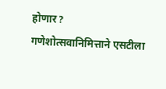होणार?
गणेशोत्सवानिमित्ताने एसटीला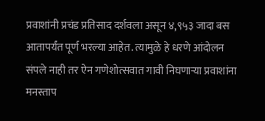प्रवाशांनी प्रचंड प्रतिसाद दर्शवला असून ४,९५३ जादा बस आतापर्यंत पूर्ण भरल्या आहेत. त्यामुळे हे धरणे आंदोलन संपले नाही तर ऐन गणेशोत्सवात गावी निघणाऱ्या प्रवाशांना मनस्ताप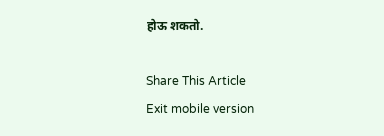होऊ शकतो.

Share This Article
Exit mobile version